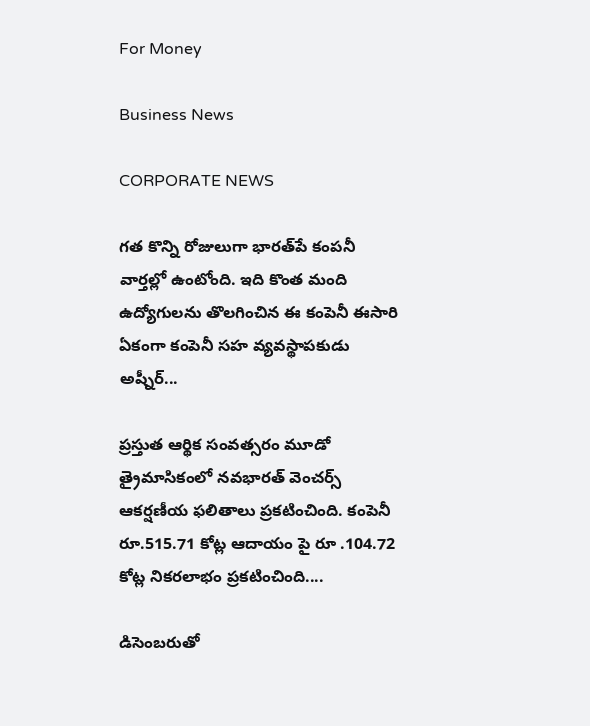For Money

Business News

CORPORATE NEWS

గత కొన్ని రోజులుగా భారత్‌పే కంపనీ వార్తల్లో ఉంటోంది. ఇది కొంత మంది ఉద్యోగులను తొలగించిన ఈ కంపెనీ ఈసారి ఏకంగా కంపెనీ సహ వ్యవస్థాపకుడు అష్నీర్‌...

ప్రస్తుత ఆర్థిక సంవత్సరం మూడో త్రైమాసికంలో నవభారత్ వెంచర్స్ ఆకర్షణీయ ఫలితాలు ప్రకటించింది. కంపెనీ రూ.515.71 కోట్ల ఆదాయం పై రూ .104.72 కోట్ల నికరలాభం ప్రకటించింది....

డిసెంబరుతో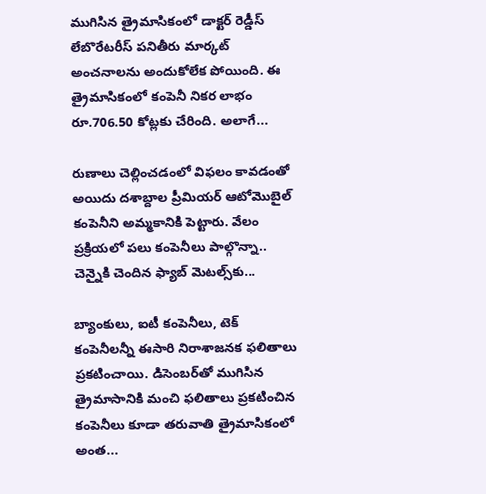ముగిసిన త్రైమాసికంలో డాక్టర్‌ రెడ్డీస్‌ లేబొరేటరీస్‌ పనితీరు మార్కట్‌ అంచనాలను అందుకోలేక పోయింది. ఈ త్రైమాసికంలో కంపెనీ నికర లాభం రూ.706.50 కోట్లకు చేరింది. అలాగే...

రుణాలు చెల్లించడంలో విఫలం కావడంతో అయిదు దశాబ్దాల ప్రీమియర్‌ ఆటోమొబైల్‌ కంపెనీని అమ్మకానికి పెట్టారు. వేలం ప్రక్రియలో పలు కంపెనీలు పాల్గొన్నా.. చెన్నైకి చెందిన ఫ్యాబ్‌ మెటల్స్‌కు...

బ్యాంకులు, ఐటీ కంపెనీలు, టెక్‌ కంపెనీలన్నీ ఈసారి నిరాశాజనక ఫలితాలు ప్రకటించాయి. డిసెంబర్‌తో ముగిసిన త్రైమాసానికి మంచి ఫలితాలు ప్రకటించిన కంపెనీలు కూడా తరువాతి త్రైమాసికంలో అంత...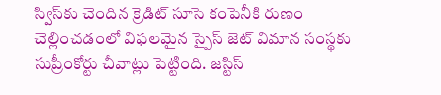స్విస్‌కు చెందిన క్రెడిట్‌ సూసె కంపెనీకి రుణం చెల్లించడంలో విఫలమైన స్పైస్‌ జెట్‌ విమాన సంస్థకు సుప్రీంకోర్టు చీవాట్లు పెట్టింది. జస్టిస్‌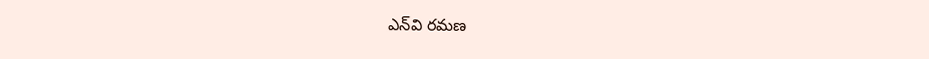ఎన్‌వి రమణ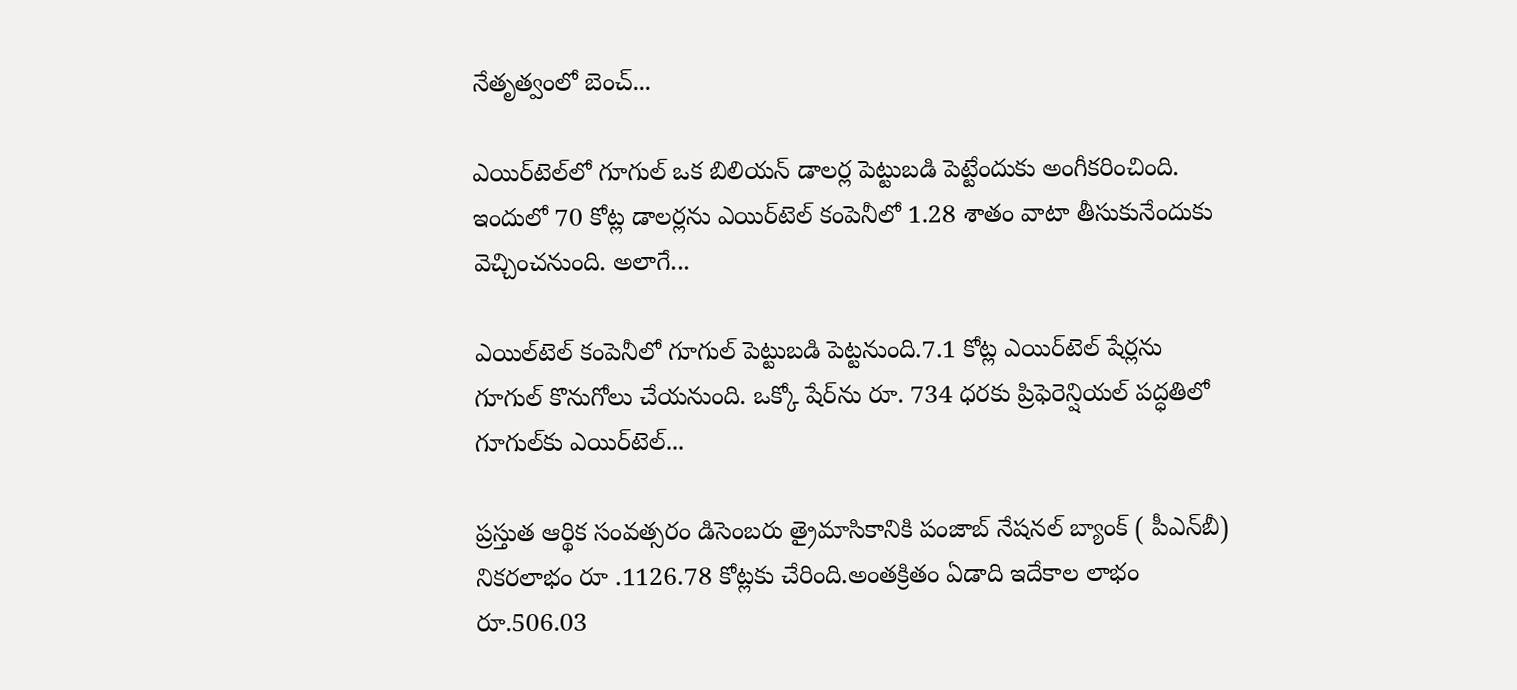నేతృత్వంలో బెంచ్‌...

ఎయిర్‌టెల్‌లో గూగుల్‌ ఒక బిలియన్‌ డాలర్ల పెట్టుబడి పెట్టేందుకు అంగీకరించింది. ఇందులో 70 కోట్ల డాలర్లను ఎయిర్‌టెల్‌ కంపెనీలో 1.28 శాతం వాటా తీసుకునేందుకు వెచ్చించనుంది. అలాగే...

ఎయిల్‌టెల్‌ కంపెనీలో గూగుల్‌ పెట్టుబడి పెట్టనుంది.7.1 కోట్ల ఎయిర్‌టెల్‌ షేర్లను గూగుల్‌ కొనుగోలు చేయనుంది. ఒక్కో షేర్‌ను రూ. 734 ధరకు ప్రిఫెరెన్షియల్‌ పద్ధతిలో గూగుల్‌కు ఎయిర్‌టెల్‌...

ప్రస్తుత ఆర్థిక సంవత్సరం డిసెంబరు త్రైమాసికానికి పంజాబ్ నేషనల్ బ్యాంక్ ( పీఎన్‌బీ) నికరలాభం రూ .1126.78 కోట్లకు చేరింది.అంతక్రితం ఏడాది ఇదేకాల లాభం రూ.506.03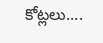కోట్లలు....